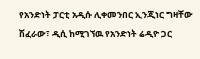የአንድነት ፓርቲ አዲሱ ሊቀመንበር ኢንጂነር ግዛቸው ሽፈራው፣ ዲሲ ከሚገኘዉ የአንድነት ሬዲዮ ጋር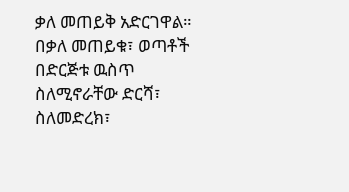ቃለ መጠይቅ አድርገዋል። በቃለ መጠይቁ፣ ወጣቶች በድርጅቱ ዉስጥ ስለሚኖራቸው ድርሻ፣ ስለመድረክ፣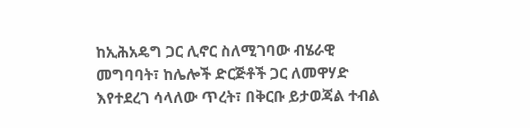ከኢሕአዴግ ጋር ሊኖር ስለሚገባው ብሄራዊ መግባባት፣ ከሌሎች ድርጅቶች ጋር ለመዋሃድ እየተደረገ ሳላለው ጥረት፣ በቅርቡ ይታወጃል ተብል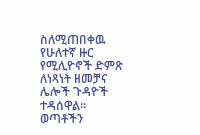ስለሚጠበቀዉ የሁለተኛ ዙር የሚሊዮኖች ድምጽ ለነጻነት ዘመቻና ሌሎች ጉዳዮች ተዳሰዋል።
ወጣቶችን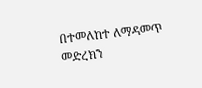በተመለከተ ለማዳመጥ
መድረክን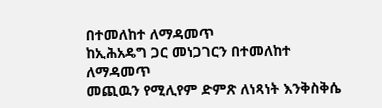በተመለከተ ለማዳመጥ
ከኢሕአዴግ ጋር መነጋገርን በተመለከተ ለማዳመጥ
መጪዉን የሚሊየም ድምጽ ለነጻነት እንቅስቅሴ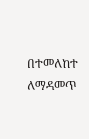በተመለከተ ለማዳመጥ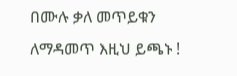በሙሉ ቃለ መጥይቁን ለማዳመጥ እዚህ ይጫኑ !